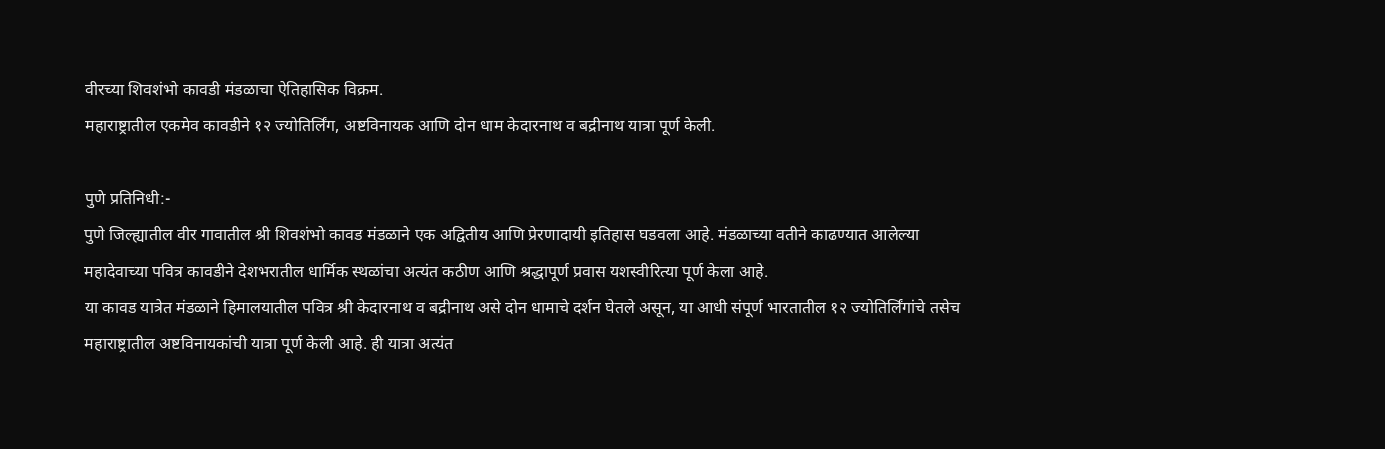वीरच्या शिवशंभो कावडी मंडळाचा ऐतिहासिक विक्रम.
महाराष्ट्रातील एकमेव कावडीने १२ ज्योतिर्लिंग, अष्टविनायक आणि दोन धाम केदारनाथ व बद्रीनाथ यात्रा पूर्ण केली.

पुणे प्रतिनिधी:-
पुणे जिल्ह्यातील वीर गावातील श्री शिवशंभो कावड मंडळाने एक अद्वितीय आणि प्रेरणादायी इतिहास घडवला आहे. मंडळाच्या वतीने काढण्यात आलेल्या महादेवाच्या पवित्र कावडीने देशभरातील धार्मिक स्थळांचा अत्यंत कठीण आणि श्रद्धापूर्ण प्रवास यशस्वीरित्या पूर्ण केला आहे.
या कावड यात्रेत मंडळाने हिमालयातील पवित्र श्री केदारनाथ व बद्रीनाथ असे दोन धामाचे दर्शन घेतले असून, या आधी संपूर्ण भारतातील १२ ज्योतिर्लिंगांचे तसेच महाराष्ट्रातील अष्टविनायकांची यात्रा पूर्ण केली आहे. ही यात्रा अत्यंत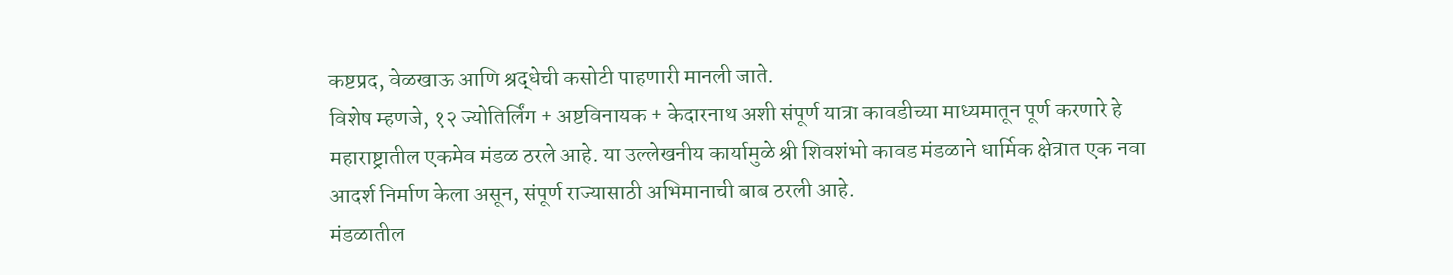कष्टप्रद, वेळखाऊ आणि श्रद्धेची कसोटी पाहणारी मानली जाते.
विशेष म्हणजे, १२ ज्योतिर्लिंग + अष्टविनायक + केदारनाथ अशी संपूर्ण यात्रा कावडीच्या माध्यमातून पूर्ण करणारे हे महाराष्ट्रातील एकमेव मंडळ ठरले आहे. या उल्लेखनीय कार्यामुळे श्री शिवशंभो कावड मंडळाने धार्मिक क्षेत्रात एक नवा आदर्श निर्माण केला असून, संपूर्ण राज्यासाठी अभिमानाची बाब ठरली आहे.
मंडळातील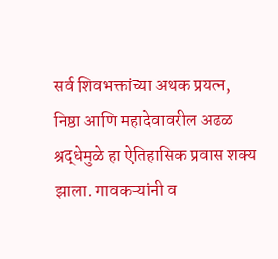सर्व शिवभक्तांच्या अथक प्रयत्न, निष्ठा आणि महादेवावरील अढळ श्रद्धेमुळे हा ऐतिहासिक प्रवास शक्य झाला. गावकऱ्यांनी व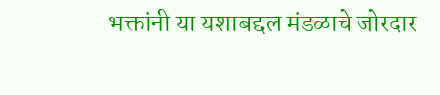भक्तांनी या यशाबद्दल मंडळाचे जोरदार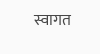स्वागत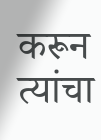करून त्यांचा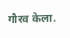गौरव केला.